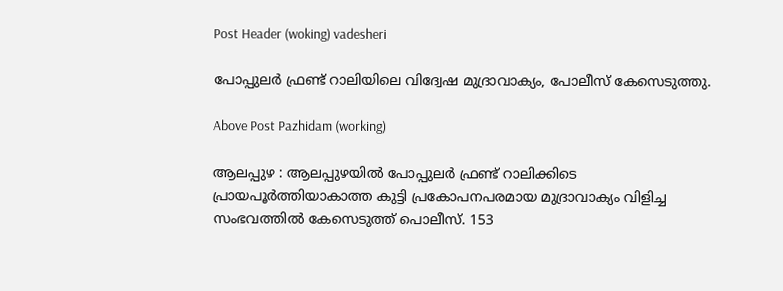Post Header (woking) vadesheri

പോപ്പുലര്‍ ഫ്രണ്ട് റാലിയിലെ വിദ്വേഷ മുദ്രാവാക്യം, പോലീസ് കേസെടുത്തു.

Above Post Pazhidam (working)

ആലപ്പുഴ : ആലപ്പുഴയിൽ പോപ്പുലര്‍ ഫ്രണ്ട് റാലിക്കിടെ പ്രായപൂർത്തിയാകാത്ത കുട്ടി പ്രകോപനപരമായ മുദ്രാവാക്യം വിളിച്ച സംഭവത്തില്‍ കേസെടുത്ത് പൊലീസ്. 153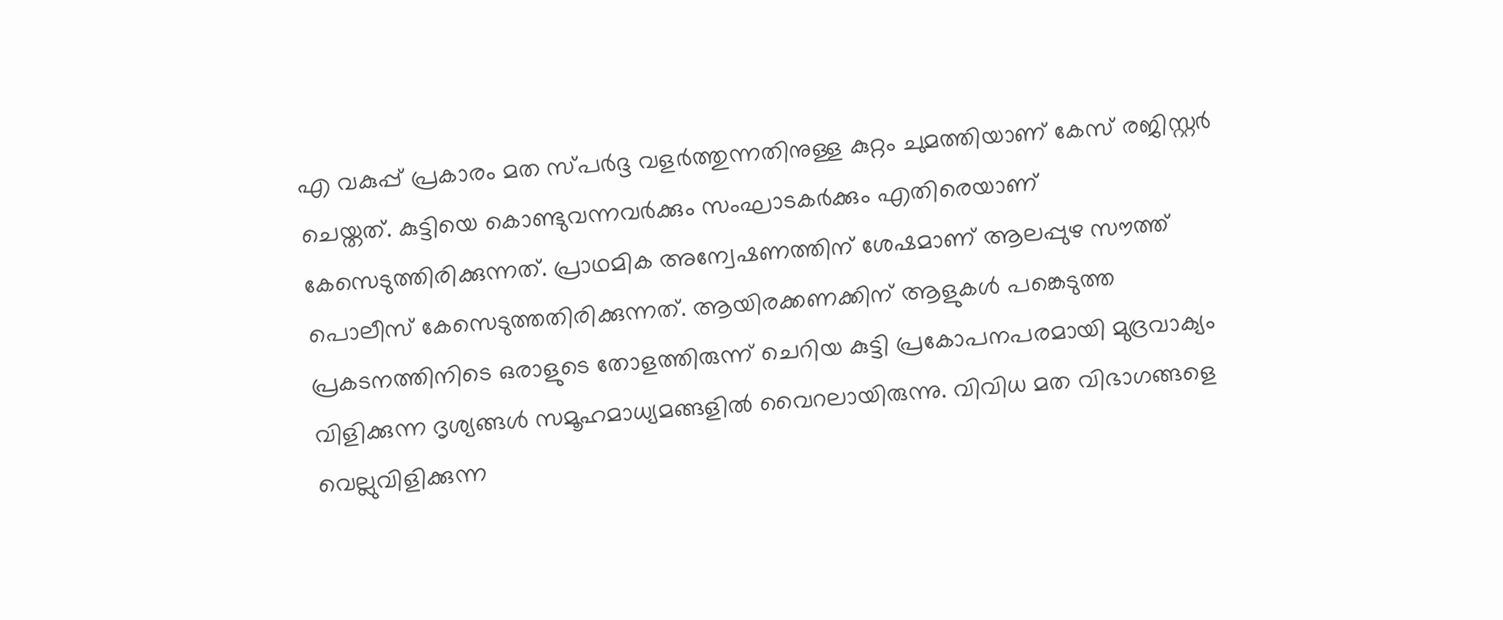എ വകുപ്പ് പ്രകാരം മത സ്പർദ്ദ വളർത്തുന്നതിനുള്ള കുറ്റം ചുമത്തിയാണ് കേസ് രജിസ്റ്റർ ചെയ്തത്. കുട്ടിയെ കൊണ്ടുവന്നവർക്കും സംഘാടകർക്കും എതിരെയാണ് കേസെടുത്തിരിക്കുന്നത്. പ്രാഥമിക അന്വേഷണത്തിന് ശേഷമാണ് ആലപ്പുഴ സൗത്ത് പൊലീസ് കേസെടുത്തതിരിക്കുന്നത്. ആയിരക്കണക്കിന് ആളുകൾ പങ്കെടുത്ത പ്രകടനത്തിനിടെ ഒരാളുടെ തോളത്തിരുന്ന് ചെറിയ കുട്ടി പ്രകോപനപരമായി മുദ്രവാക്യം വിളിക്കുന്ന ദൃശ്യങ്ങള്‍ സമൂഹമാധ്യമങ്ങളില്‍ വൈറലായിരുന്നു. വിവിധ മത വിഭാഗങ്ങളെ വെല്ലുവിളിക്കുന്ന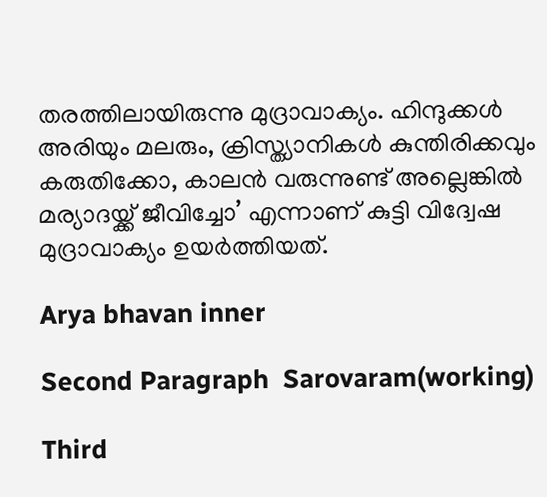തരത്തിലായിരുന്നു മുദ്രാവാക്യം. ഹിന്ദുക്കള്‍ അരിയും മലരും, ക്രിസ്ത്യാനികള്‍ കുന്തിരിക്കവും കരുതിക്കോ, കാലൻ വരുന്നുണ്ട് അല്ലെങ്കില്‍ മര്യാദയ്ക്ക് ജീവിച്ചോ’ എന്നാണ് കുട്ടി വിദ്വേഷ മുദ്രാവാക്യം ഉയര്‍ത്തിയത്.

Arya bhavan inner

Second Paragraph  Sarovaram(working)

Third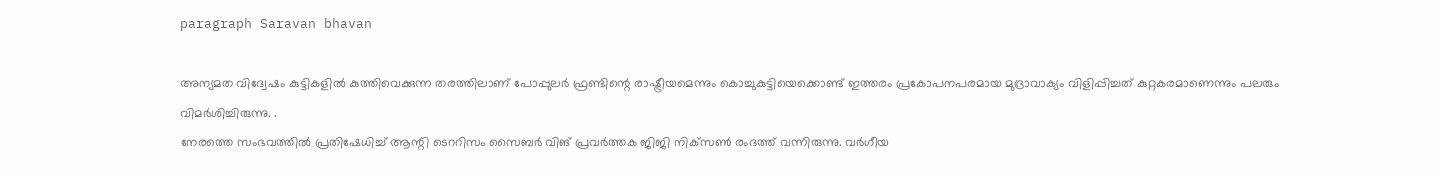paragraph Saravan bhavan

അന്യമത വിദ്വേഷം കുട്ടികളില്‍ കുത്തിവെക്കുന്ന തരത്തിലാണ് പോപ്പുലര്‍ ഫ്രണ്ടിന്റെ രാഷ്ട്രീയമെന്നും കൊച്ചുകുട്ടിയെക്കൊണ്ട് ഇത്തരം പ്രകോപനപരമായ മുദ്രാവാക്യം വിളിപ്പിച്ചത് കുറ്റകരമാണെന്നും പലരും വിമര്‍ശിച്ചിരുന്നു. .
നേരത്തെ സംഭവത്തില്‍ പ്രതിഷേധിച്ച് ആന്റി ടെററിസം സൈബര്‍ വിങ് പ്രവര്‍ത്തക ജിജി നിക്‌സണ്‍ രംദത്ത് വന്നിരുന്നു. വര്‍ഗീയ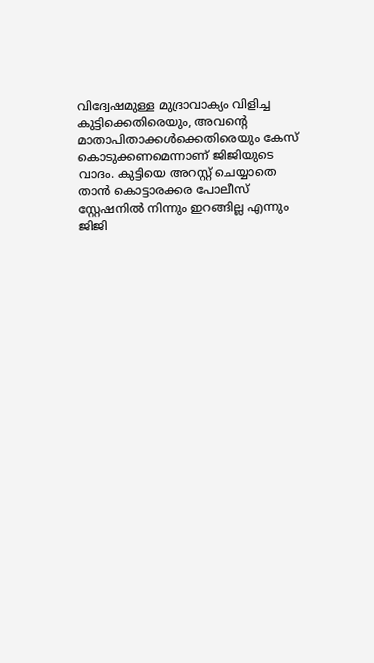വിദ്വേഷമുള്ള മുദ്രാവാക്യം വിളിച്ച കുട്ടിക്കെതിരെയും, അവന്റെ മാതാപിതാക്കള്‍ക്കെതിരെയും കേസ് കൊടുക്കണമെന്നാണ് ജിജിയുടെ വാദം. കുട്ടിയെ അറസ്റ്റ് ചെയ്യാതെ താന്‍ കൊട്ടാരക്കര പോലീസ് സ്റ്റേഷനില്‍ നിന്നും ഇറങ്ങില്ല എന്നും ജിജി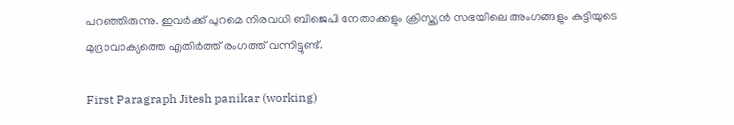പറഞ്ഞിരുന്നു. ഇവര്‍ക്ക് പുറമെ നിരവധി ബിജെപി നേതാക്കളും ക്രിസ്ത്യന്‍ സഭയിലെ അംഗങ്ങളും കുട്ടിയുടെ മുദ്രാവാക്യത്തെ എതിര്‍ത്ത് രംഗത്ത് വന്നിട്ടുണ്ട്.

First Paragraph Jitesh panikar (working)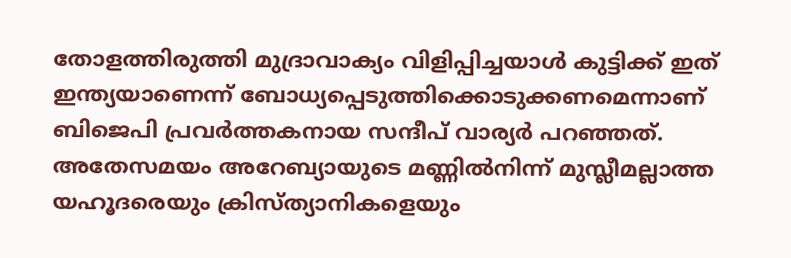തോളത്തിരുത്തി മുദ്രാവാക്യം വിളിപ്പിച്ചയാള്‍ കുട്ടിക്ക് ഇത് ഇന്ത്യയാണെന്ന് ബോധ്യപ്പെടുത്തിക്കൊടുക്കണമെന്നാണ് ബിജെപി പ്രവര്‍ത്തകനായ സന്ദീപ് വാര്യര്‍ പറഞ്ഞത്. അതേസമയം അറേബ്യായുടെ മണ്ണില്‍നിന്ന് മുസ്ലീമല്ലാത്ത യഹൂദരെയും ക്രിസ്ത്യാനികളെയും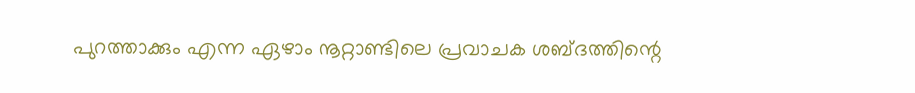പുറത്താക്കും എന്ന ഏഴാം നൂറ്റാണ്ടിലെ പ്രവാചക ശബ്ദത്തിന്റെ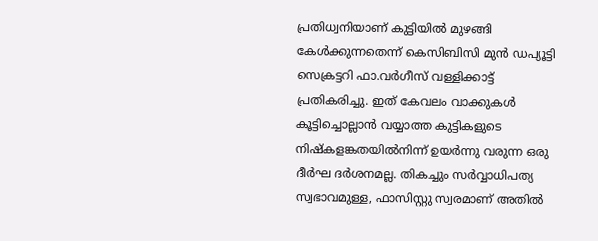പ്രതിധ്വനിയാണ് കുട്ടിയില്‍ മുഴങ്ങി കേള്‍ക്കുന്നതെന്ന് കെസിബിസി മുന്‍ ഡപ്യൂട്ടി സെക്രട്ടറി ഫാ.വര്‍ഗീസ് വള്ളിക്കാട്ട് പ്രതികരിച്ചു. ഇത് കേവലം വാക്കുകള്‍ കൂട്ടിച്ചൊല്ലാന്‍ വയ്യാത്ത കുട്ടികളുടെ നിഷ്‌കളങ്കതയില്‍നിന്ന് ഉയര്‍ന്നു വരുന്ന ഒരു ദീര്‍ഘ ദര്‍ശനമല്ല. തികച്ചും സര്‍വ്വാധിപത്യ സ്വഭാവമുള്ള, ഫാസിസ്റ്റു സ്വരമാണ് അതില്‍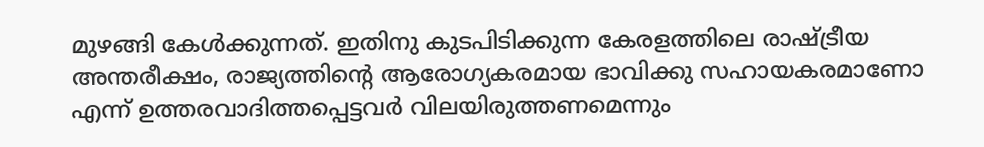മുഴങ്ങി കേള്‍ക്കുന്നത്. ഇതിനു കുടപിടിക്കുന്ന കേരളത്തിലെ രാഷ്ട്രീയ അന്തരീക്ഷം, രാജ്യത്തിന്റെ ആരോഗ്യകരമായ ഭാവിക്കു സഹായകരമാണോ എന്ന് ഉത്തരവാദിത്തപ്പെട്ടവര്‍ വിലയിരുത്തണമെന്നും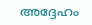അദ്ദേഹം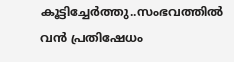കൂട്ടിച്ചേര്‍ത്തു..സംഭവത്തിൽ വന്‍ പ്രതിഷേധം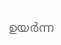ഉയര്‍ന്ന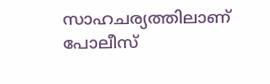സാഹചര്യത്തിലാണ് പോലീസ്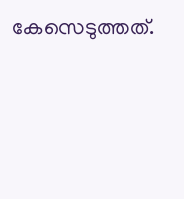കേസെടുത്തത്.